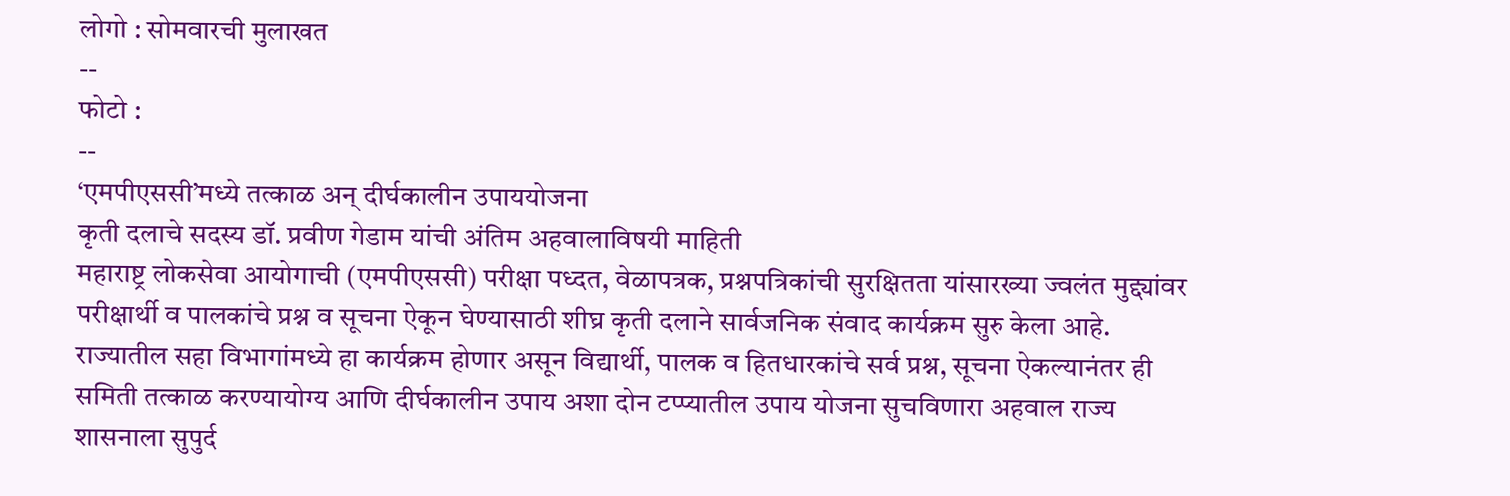लोगो : सोमवारची मुलाखत
--
फोटो :
--
‘एमपीएससी’मध्ये तत्काळ अन् दीर्घकालीन उपाययोजना
कृती दलाचे सदस्य डॉ. प्रवीण गेडाम यांची अंतिम अहवालाविषयी माहिती
महाराष्ट्र लोकसेवा आयोगाची (एमपीएससी) परीक्षा पध्दत, वेळापत्रक, प्रश्नपत्रिकांची सुरक्षितता यांसारख्या ज्वलंत मुद्द्यांवर परीक्षार्थी व पालकांचे प्रश्न व सूचना ऐकून घेण्यासाठी शीघ्र कृती दलाने सार्वजनिक संवाद कार्यक्रम सुरु केला आहे. राज्यातील सहा विभागांमध्ये हा कार्यक्रम होणार असून विद्यार्थी, पालक व हितधारकांचे सर्व प्रश्न, सूचना ऐकल्यानंतर ही समिती तत्काळ करण्यायोग्य आणि दीर्घकालीन उपाय अशा दोन टप्प्यातील उपाय योजना सुचविणारा अहवाल राज्य शासनाला सुपुर्द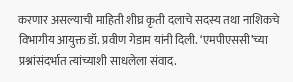करणार असल्याची माहिती शीघ्र कृती दलाचे सदस्य तथा नाशिकचे विभागीय आयुक्त डॉ. प्रवीण गेडाम यांनी दिली. ‘एमपीएससी’च्या प्रश्नांसंदर्भात त्यांच्याशी साधलेला संवाद.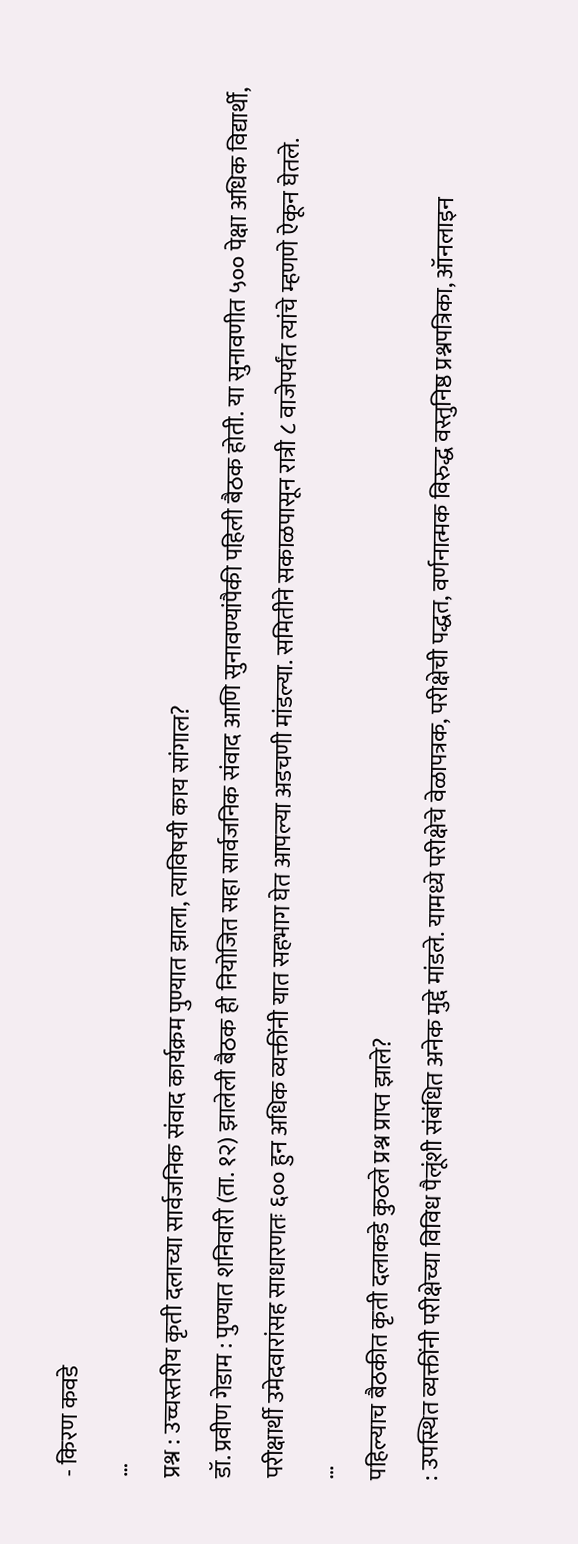- किरण कवडे
…
प्रश्न : उच्चस्तरीय कृती दलाच्या सार्वजनिक संवाद कार्यक्रम पुण्यात झाला, त्याविषयी काय सांगाल?
डॉ. प्रवीण गेडाम : पुण्यात शनिवारी (ता. १२) झालेली बैठक ही नियोजित सहा सार्वजनिक संवाद आणि सुनावण्यांपैकी पहिली बैठक होती. या सुनावणीत ५०० पेक्षा अधिक विद्यार्थी, परीक्षार्थी उमेदवारांसह साधारणतः ६०० हुन अधिक व्यक्तींनी यात सहभाग घेत आपल्या अडचणी मांडल्या. समितीने सकाळपासून रात्री ८ वाजेपर्यंत त्यांचे म्हणणे ऐकून घेतले.
…
पहिल्याच बैठकीत कृती दलाकडे कुठले प्रश्न प्राप्त झाले?
: उपस्थित व्यक्तींनी परीक्षेच्या विविध पैलूंशी संबंधित अनेक मुद्दे मांडले. यामध्ये परीक्षेचे वेळापत्रक, परीक्षेची पद्धत, वर्णनात्मक विरुद्ध वस्तुनिष्ठ प्रश्नपत्रिका, ऑनलाइन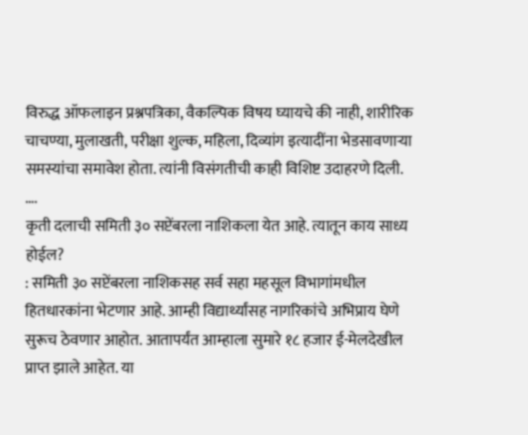विरुद्ध ऑफलाइन प्रश्नपत्रिका, वैकल्पिक विषय घ्यायचे की नाही, शारीरिक चाचण्या, मुलाखती, परीक्षा शुल्क, महिला, दिव्यांग इत्यादींना भेडसावणाऱ्या समस्यांचा समावेश होता. त्यांनी विसंगतीची काही विशिष्ट उदाहरणे दिली.
….
कृती दलाची समिती ३० सप्टेंबरला नाशिकला येत आहे. त्यातून काय साध्य होईल?
: समिती ३० सप्टेंबरला नाशिकसह सर्व सहा महसूल विभागांमधील हितधारकांना भेटणार आहे. आम्ही विद्यार्थ्यांसह नागरिकांचे अभिप्राय घेणे सुरूच ठेवणार आहोत. आतापर्यंत आम्हाला सुमारे १८ हजार ई-मेलदेखील प्राप्त झाले आहेत. या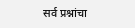सर्व प्रश्नांचा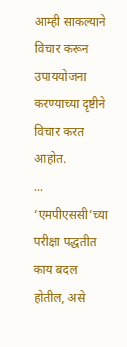आम्ही साकल्याने विचार करून उपाययोजना करण्याच्या दृष्टीने विचार करत आहोत.
...
‘एमपीएससी’च्या परीक्षा पद्धतीत काय बदल होतील, असे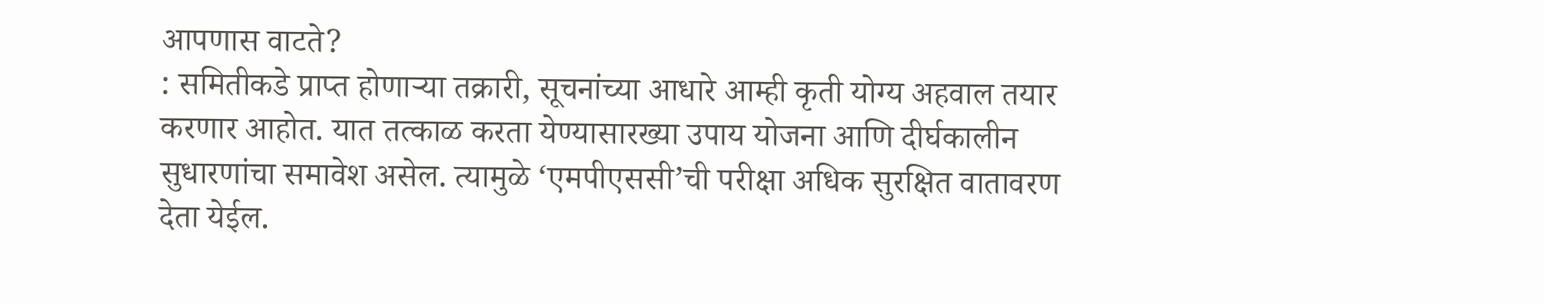आपणास वाटते?
: समितीकडे प्राप्त होणाऱ्या तक्रारी, सूचनांच्या आधारे आम्ही कृती योग्य अहवाल तयार करणार आहोत. यात तत्काळ करता येण्यासारख्या उपाय योजना आणि दीर्घकालीन सुधारणांचा समावेश असेल. त्यामुळे ‘एमपीएससी’ची परीक्षा अधिक सुरक्षित वातावरण देता येईल.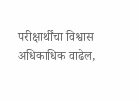परीक्षार्थींचा विश्वास अधिकाधिक वाढेल,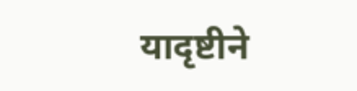यादृष्टीने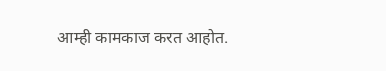आम्ही कामकाज करत आहोत.